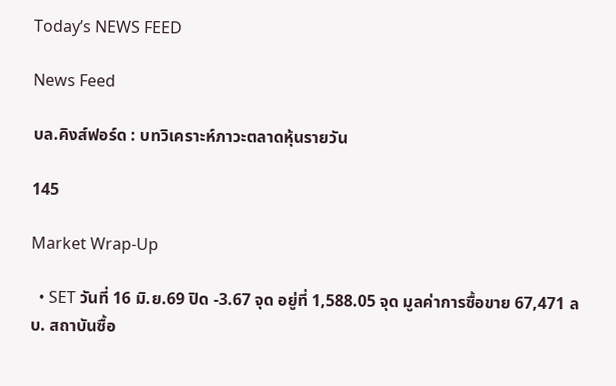Today’s NEWS FEED

News Feed

บล.คิงส์ฟอร์ด : บทวิเคราะห์ภาวะตลาดหุ้นรายวัน

145

Market Wrap-Up

  • SET วันที่ 16 มิ.ย.69 ปิด -3.67 จุด อยู่ที่ 1,588.05 จุด มูลค่าการซื้อขาย 67,471 ลบ. สถาบันซื้อ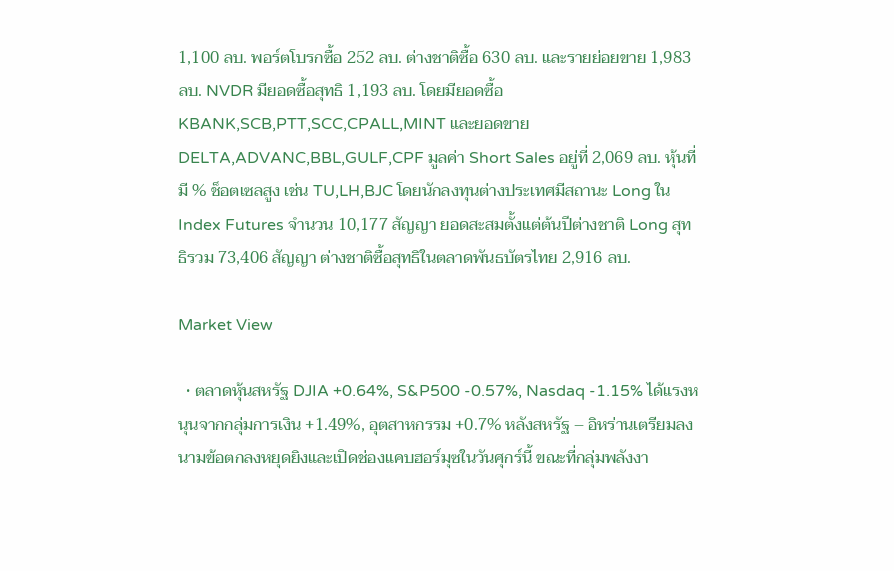1,100 ลบ. พอร์ตโบรกซื้อ 252 ลบ. ต่างชาติซื้อ 630 ลบ. และรายย่อยขาย 1,983 ลบ. NVDR มียอดซื้อสุทธิ 1,193 ลบ. โดยมียอดซื้อ KBANK,SCB,PTT,SCC,CPALL,MINT และยอดขาย DELTA,ADVANC,BBL,GULF,CPF มูลค่า Short Sales อยู่ที่ 2,069 ลบ. หุ้นที่มี % ช็อตเซลสูง เช่น TU,LH,BJC โดยนักลงทุนต่างประเทศมีสถานะ Long ใน Index Futures จำนวน 10,177 สัญญา ยอดสะสมตั้งแต่ต้นปีต่างชาติ Long สุทธิรวม 73,406 สัญญา ต่างชาติซื้อสุทธิในตลาดพันธบัตรไทย 2,916 ลบ.

Market View

  • ตลาดหุ้นสหรัฐ DJIA +0.64%, S&P500 -0.57%, Nasdaq -1.15% ได้แรงหนุนจากกลุ่มการเงิน +1.49%, อุตสาหกรรม +0.7% หลังสหรัฐ – อิหร่านเตรียมลงนามข้อตกลงหยุดยิงและเปิดช่องแคบฮอร์มุซในวันศุกร์นี้ ขณะที่กลุ่มพลังงา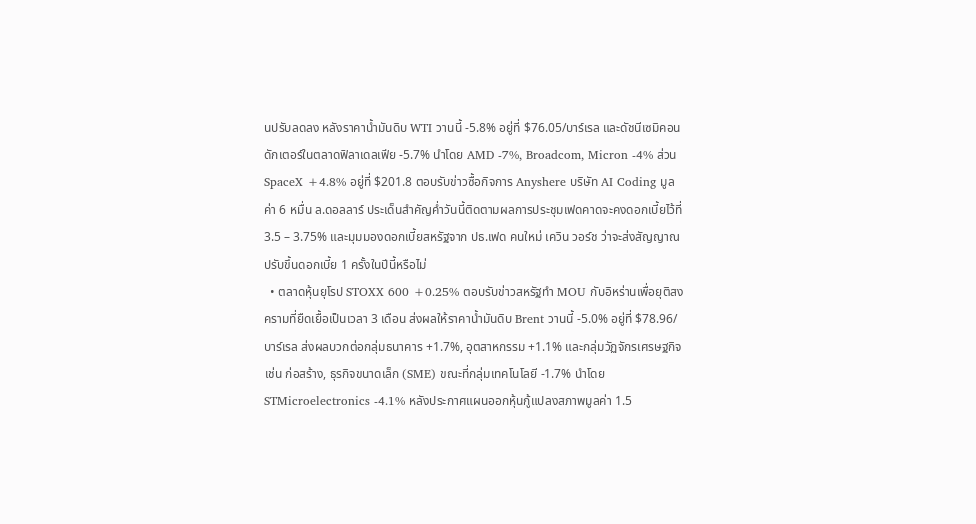นปรับลดลง หลังราคาน้ำมันดิบ WTI วานนี้ -5.8% อยู่ที่ $76.05/บาร์เรล และดัชนีเซมิคอนดักเตอร์ในตลาดฟิลาเดลเฟีย -5.7% นำโดย AMD -7%, Broadcom, Micron -4% ส่วน SpaceX +4.8% อยู่ที่ $201.8 ตอบรับข่าวซื้อกิจการ Anyshere บริษัท AI Coding มูลค่า 6 หมื่น ล.ดอลลาร์ ประเด็นสำคัญค่ำวันนี้ติดตามผลการประชุมเฟดคาดจะคงดอกเบี้ยไว้ที่ 3.5 – 3.75% และมุมมองดอกเบี้ยสหรัฐจาก ปธ.เฟด คนใหม่ เควิน วอร์ช ว่าจะส่งสัญญาณปรับขึ้นดอกเบี้ย 1 ครั้งในปีนี้หรือไม่
  • ตลาดหุ้นยุโรป STOXX 600 +0.25% ตอบรับข่าวสหรัฐทำ MOU กับอิหร่านเพื่อยุติสงครามที่ยืดเยื้อเป็นเวลา 3 เดือน ส่งผลให้ราคาน้ำมันดิบ Brent วานนี้ -5.0% อยู่ที่ $78.96/บาร์เรล ส่งผลบวกต่อกลุ่มธนาคาร +1.7%, อุตสาหกรรม +1.1% และกลุ่มวัฏจักรเศรษฐกิจ เช่น ก่อสร้าง, ธุรกิจขนาดเล็ก (SME) ขณะที่กลุ่มเทคโนโลยี -1.7% นำโดย STMicroelectronics -4.1% หลังประกาศแผนออกหุ้นกู้แปลงสภาพมูลค่า 1.5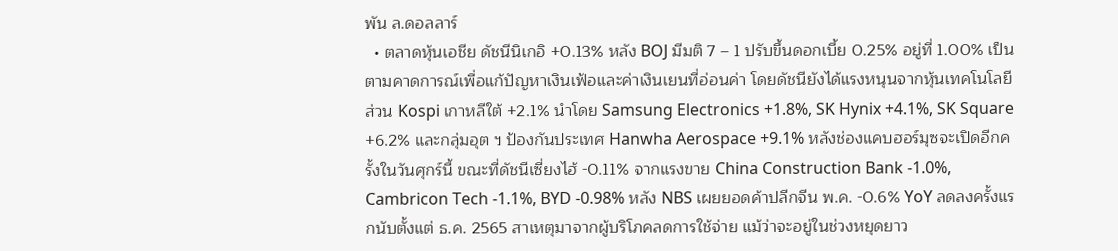พัน ล.ดอลลาร์
  • ตลาดหุ้นเอชีย ดัชนีนิเกอิ +0.13% หลัง BOJ มีมติ 7 – 1 ปรับขึ้นดอกเบี้ย 0.25% อยู่ที่ 1.00% เป็นตามคาดการณ์เพื่อแก้ปัญหาเงินเฟ้อและค่าเงินเยนที่อ่อนค่า โดยดัชนียังได้แรงหนุนจากหุ้นเทคโนโลยี ส่วน Kospi เกาหลีใต้ +2.1% นำโดย Samsung Electronics +1.8%, SK Hynix +4.1%, SK Square +6.2% และกลุ่มอุต ฯ ป้องกันประเทศ Hanwha Aerospace +9.1% หลังช่องแคบฮอร์มุซจะเปิดอีกครั้งในวันศุกร์นี้ ขณะที่ดัชนีเซี่ยงไฮ้ -0.11% จากแรงขาย China Construction Bank -1.0%, Cambricon Tech -1.1%, BYD -0.98% หลัง NBS เผยยอดค้าปลีกจีน พ.ค. -0.6% YoY ลดลงครั้งแรกนับตั้งแต่ ธ.ค. 2565 สาเหตุมาจากผู้บริโภคลดการใช้จ่าย แม้ว่าจะอยู่ในช่วงหยุดยาว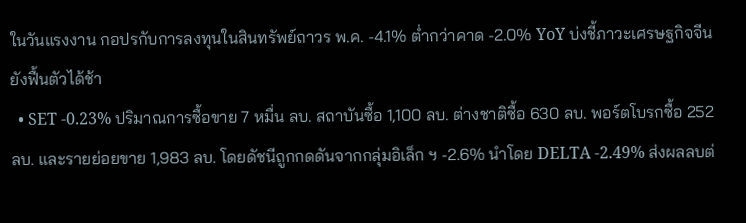ในวันแรงงาน กอปรกับการลงทุนในสินทรัพย์ถาวร พ.ค. -4.1% ต่ำกว่าคาด -2.0% YoY บ่งชี้ภาวะเศรษฐกิจจีนยังฟื้นตัวได้ช้า
  • SET -0.23% ปริมาณการซื้อขาย 7 หมื่น ลบ. สถาบันซื้อ 1,100 ลบ. ต่างชาติซื้อ 630 ลบ. พอร์ตโบรกซื้อ 252 ลบ. และรายย่อยขาย 1,983 ลบ. โดยดัชนีถูกกดดันจากกลุ่มอิเล็ก ฯ -2.6% นำโดย DELTA -2.49% ส่งผลลบต่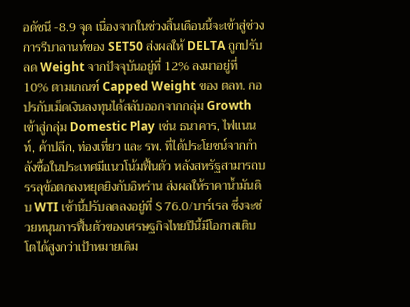อดัชนี -8.9 จุด เนื่องจากในช่วงสิ้นเดือนนี้จะเข้าสู่ช่วงการรีบาลานท์ของ SET50 ส่งผลให้ DELTA ถูกปรับลด Weight จากปัจจุบันอยู่ที่ 12% ลงมาอยู่ที่ 10% ตามเกณฑ์ Capped Weight ของ ตลท. กอปรกับเม็ดเงินลงทุนได้สลับออกจากกลุ่ม Growth เข้าสู่กลุ่ม Domestic Play เช่น ธนาคาร, ไฟแนนท์, ค้าปลีก, ท่องเที่ยว และ รพ. ที่ได้ประโยชน์จากกำลังซื้อในประเทศมีแนวโน้มฟื้นตัว หลังสหรัฐสามารถบรรลุข้อตกลงหยุดยิงกับอิหร่าน ส่งผลให้ราคาน้ำมันดิบ WTI เช้านี้ปรับลดลงอยู่ที่ $ 76.0/บาร์เรล ซึ่งจะช่วยหนุนการฟื้นตัวของเศรษฐกิจไทยปีนี้มีโอกาสเติบโตได้สูงกว่าเป้าหมายเดิม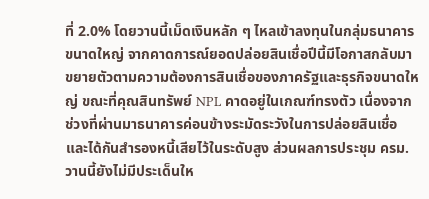ที่ 2.0% โดยวานนี้เม็ดเงินหลัก ๆ ไหลเข้าลงทุนในกลุ่มธนาคารขนาดใหญ่ จากคาดการณ์ยอดปล่อยสินเชื่อปีนี้มีโอกาสกลับมาขยายตัวตามความต้องการสินเชื่อของภาครัฐและธุรกิจขนาดใหญ่ ขณะที่คุณสินทรัพย์ NPL คาดอยู่ในเกณฑ์ทรงตัว เนื่องจากช่วงที่ผ่านมาธนาคารค่อนข้างระมัดระวังในการปล่อยสินเชื่อ และได้กันสำรองหนี้เสียไว้ในระดับสูง ส่วนผลการประชุม ครม.วานนี้ยังไม่มีประเด็นให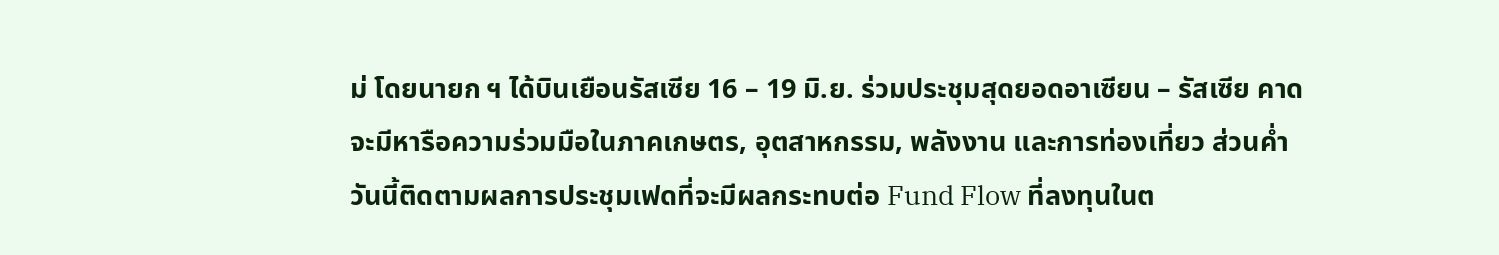ม่ โดยนายก ฯ ได้บินเยือนรัสเซีย 16 – 19 มิ.ย. ร่วมประชุมสุดยอดอาเซียน – รัสเซีย คาดจะมีหารือความร่วมมือในภาคเกษตร, อุตสาหกรรม, พลังงาน และการท่องเที่ยว ส่วนค่ำวันนี้ติดตามผลการประชุมเฟดที่จะมีผลกระทบต่อ Fund Flow ที่ลงทุนในต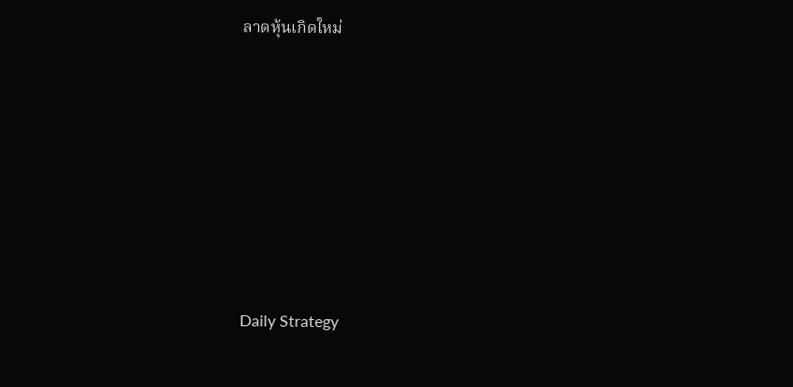ลาดหุ้นเกิดใหม่







Daily Strategy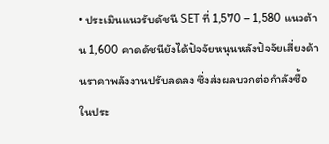• ประเมินแนวรับดัชนี SET ที่ 1,570 – 1,580 แนวต้าน 1,600 คาดดัชนียังได้ปัจจัยหนุนหลังปัจจัยเสี่ยงด้านราคาพลังงานปรับลดลง ซึ่งส่งผลบวกต่อกำลังซื้อในประ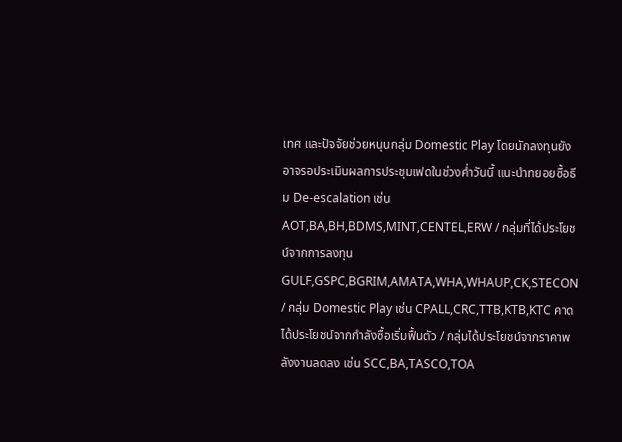เทศ และปัจจัยช่วยหนุนกลุ่ม Domestic Play โดยนักลงทุนยังอาจรอประเมินผลการประชุมเฟดในช่วงค่ำวันนี้ แนะนำทยอยซื้อธีม De-escalation เช่น AOT,BA,BH,BDMS,MINT,CENTEL,ERW / กลุ่มที่ได้ประโยชน์จากการลงทุน GULF,GSPC,BGRIM,AMATA,WHA,WHAUP,CK,STECON / กลุ่ม Domestic Play เช่น CPALL,CRC,TTB,KTB,KTC คาดได้ประโยชน์จากกำลังซื้อเริ่มฟื้นตัว / กลุ่มได้ประโยชน์จากราคาพลังงานลดลง เช่น SCC,BA,TASCO,TOA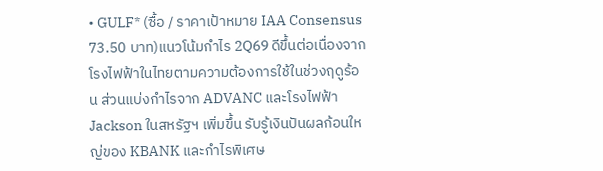• GULF* (ซื้อ / ราคาเป้าหมาย IAA Consensus 73.50 บาท)แนวโน้มกำไร 2Q69 ดีขึ้นต่อเนื่องจากโรงไฟฟ้าในไทยตามความต้องการใช้ในช่วงฤดูร้อน ส่วนแบ่งกำไรจาก ADVANC และโรงไฟฟ้า Jackson ในสหรัฐฯ เพิ่มขึ้น รับรู้เงินปันผลก้อนใหญ่ของ KBANK และกำไรพิเศษ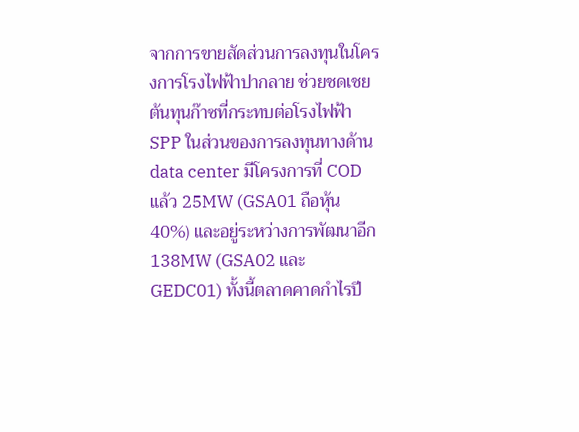จากการขายสัดส่วนการลงทุนในโครงการโรงไฟฟ้าปากลาย ช่วยชดเชยต้นทุนก๊าซที่กระทบต่อโรงไฟฟ้า SPP ในส่วนของการลงทุนทางด้าน data center มีโครงการที่ COD แล้ว 25MW (GSA01 ถือหุ้น 40%) และอยู่ระหว่างการพัฒนาอีก 138MW (GSA02 และ GEDC01) ทั้งนี้ตลาดคาดกำไรปี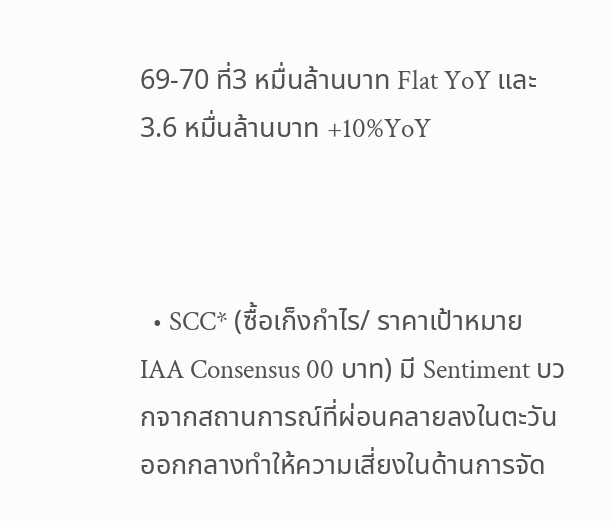69-70 ที่3 หมื่นล้านบาท Flat YoY และ 3.6 หมื่นล้านบาท +10%YoY



  • SCC* (ซื้อเก็งกำไร/ ราคาเป้าหมาย IAA Consensus 00 บาท) มี Sentiment บวกจากสถานการณ์ที่ผ่อนคลายลงในตะวันออกกลางทำให้ความเสี่ยงในด้านการจัด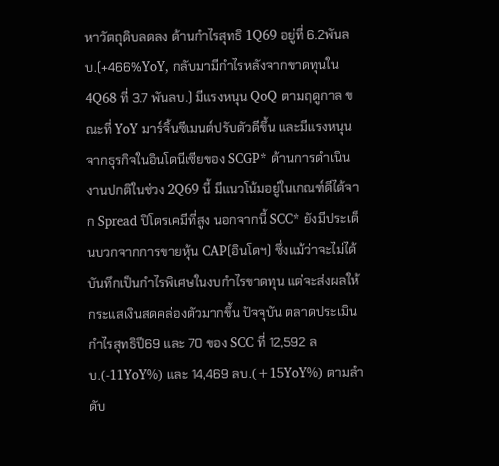หาวัตถุดิบลดลง ด้านกำไรสุทธิ 1Q69 อยู่ที่ 6.2พันลบ.(+466%YoY, กลับมามีกำไรหลังจากขาดทุนใน 4Q68 ที่ 3.7 พันลบ.) มีแรงหนุน QoQ ตามฤดูกาล ขณะที่ YoY มาร์จิ้นซีเมนต์ปรับตัวดีขึ้น และมีแรงหนุนจากธุรกิจในอินโดนีเซียของ SCGP* ด้านการดำเนินงานปกติในช่วง 2Q69 นี้ มีแนวโน้มอยู่ในเกณฑ์ดีได้จาก Spread ปิโตรเคมีที่สูง นอกจากนี้ SCC* ยังมีประเด็นบวกจากการขายหุ้น CAP(อินโดฯ) ซึ่งแม้ว่าจะไม่ได้บันทึกเป็นกำไรพิเศษในงบกำไรขาดทุน แต่จะส่งผลให้กระแสเงินสดคล่องตัวมากขึ้น ปัจจุบัน ตลาดประเมินกำไรสุทธิปี69 และ 70 ของ SCC ที่ 12,592 ลบ.(-11YoY%) และ 14,469 ลบ.(+15YoY%) ตามลำดับ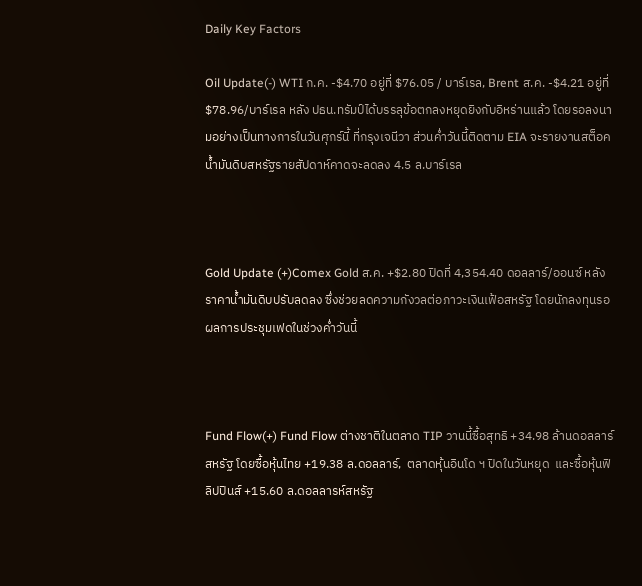Daily Key Factors

Oil Update(-) WTI ก.ค. -$4.70 อยู่ที่ $76.05 / บาร์เรล, Brent ส.ค. -$4.21 อยู่ที่ $78.96/บาร์เรล หลัง ปธน.ทรัมป์ได้บรรลุข้อตกลงหยุดยิงกับอิหร่านแล้ว โดยรอลงนามอย่างเป็นทางการในวันศุกร์นี้ ที่กรุงเจนีวา ส่วนค่ำวันนี้ติดตาม EIA จะรายงานสต็อคน้ำมันดิบสหรัฐรายสัปดาห์คาดจะลดลง 4.5 ล.บาร์เรล



Gold Update (+)Comex Gold ส.ค. +$2.80 ปิดที่ 4,354.40 ดอลลาร์/ออนซ์ หลังราคาน้ำมันดิบปรับลดลง ซึ่งช่วยลดความกังวลต่อภาวะเงินเฟ้อสหรัฐ โดยนักลงทุนรอผลการประชุมเฟดในช่วงค่ำวันนี้



Fund Flow(+) Fund Flow ต่างชาติในตลาด TIP วานนี้ซื้อสุทธิ +34.98 ล้านดอลลาร์สหรัฐ โดยซื้อหุ้นไทย +19.38 ล.ดอลลาร์,  ตลาดหุ้นอินโด ฯ ปิดในวันหยุด  และซื้อหุ้นฟิลิปปินส์ +15.60 ล.ดอลลารห์สหรัฐ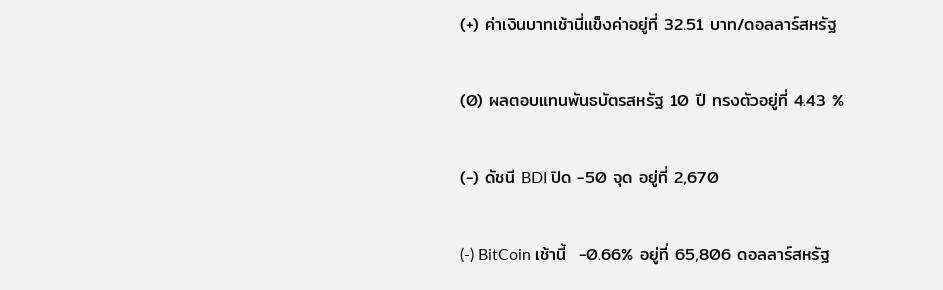(+) ค่าเงินบาทเช้านี่แข็งค่าอยู่ที่ 32.51 บาท/ดอลลาร์สหรัฐ

(0) ผลตอบแทนพันธบัตรสหรัฐ 10 ปี ทรงตัวอยู่ที่ 4.43 %

(-) ดัชนี BDI ปิด -50 จุด อยู่ที่ 2,670

(-) BitCoin เช้านี้  -0.66% อยู่ที่ 65,806 ดอลลาร์สหรัฐ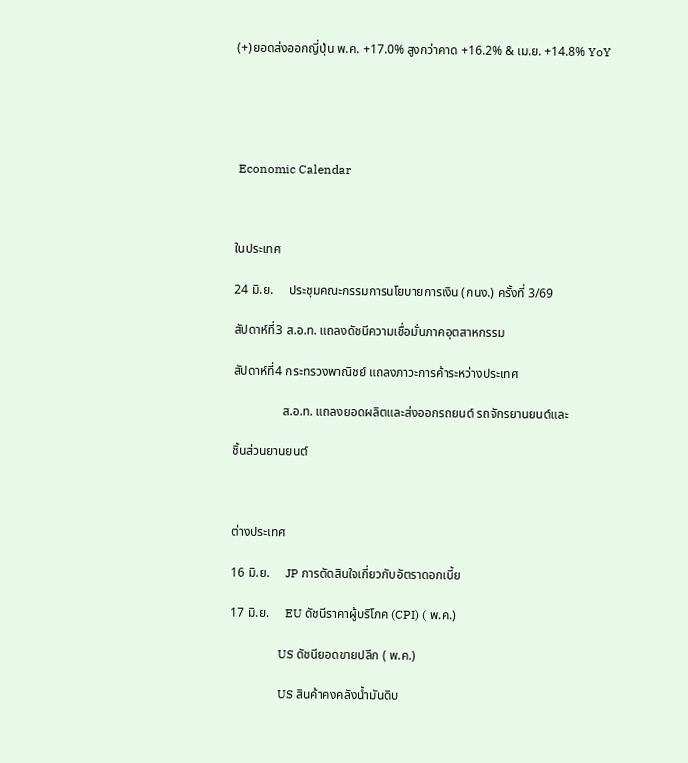(+)ยอดส่งออกญี่ปุ่น พ.ค. +17.0% สูงกว่าคาด +16.2% & เม.ย. +14.8% YoY





 Economic Calendar



ในประเทศ

24 มิ.ย.     ประชุมคณะกรรมการนโยบายการเงิน (กนง.) ครั้งที่ 3/69

สัปดาห์ที่3 ส.อ.ท. แถลงดัชนีความเชื่อมั่นภาคอุตสาหกรรม

สัปดาห์ที่4 กระทรวงพาณิชย์ แถลงภาวะการค้าระหว่างประเทศ

                ส.อ.ท. แถลงยอดผลิตและส่งออกรถยนต์ รถจักรยานยนต์และ

ชิ้นส่วนยานยนต์



ต่างประเทศ

16 มิ.ย.     JP การตัดสินใจเกี่ยวกับอัตราดอกเบี้ย

17 มิ.ย.     EU ดัชนีราคาผู้บริโภค (CPI) ( พ.ค.)

                US ดัชนียอดขายปลีก ( พ.ค.)

                US สินค้าคงคลังน้ำมันดิบ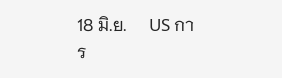18 มิ.ย.     US การ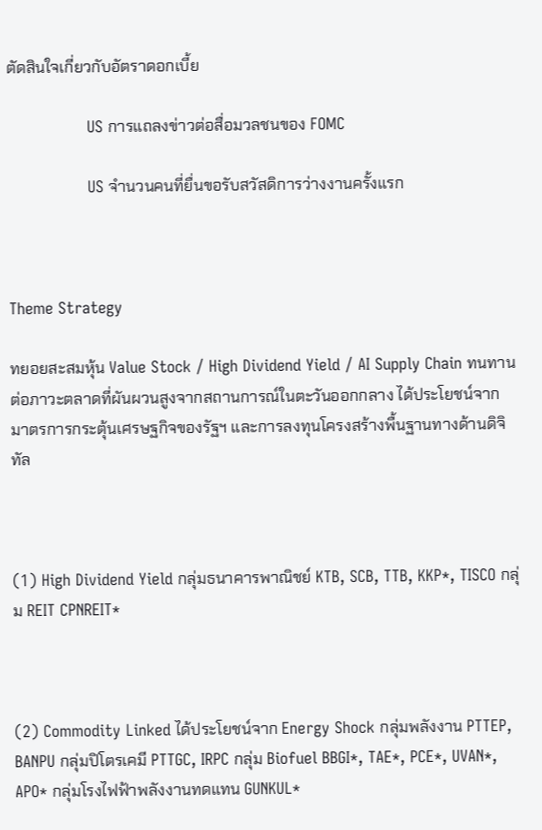ตัดสินใจเกี่ยวกับอัตราดอกเบี้ย

                US การแถลงข่าวต่อสื่อมวลชนของ FOMC

                US จำนวนคนที่ยื่นขอรับสวัสดิการว่างงานครั้งแรก



Theme Strategy

ทยอยสะสมหุ้น Value Stock / High Dividend Yield / AI Supply Chain ทนทานต่อภาวะตลาดที่ผันผวนสูงจากสถานการณ์ในตะวันออกกลาง ได้ประโยชน์จากมาตรการกระตุ้นเศรษฐกิจของรัฐฯ และการลงทุนโครงสร้างพื้นฐานทางด้านดิจิทัล



(1) High Dividend Yield กลุ่มธนาคารพาณิชย์ KTB, SCB, TTB, KKP*, TISCO กลุ่ม REIT CPNREIT*



(2) Commodity Linked ได้ประโยชน์จาก Energy Shock กลุ่มพลังงาน PTTEP, BANPU กลุ่มปิโตรเคมี PTTGC, IRPC กลุ่ม Biofuel BBGI*, TAE*, PCE*, UVAN*, APO* กลุ่มโรงไฟฟ้าพลังงานทดแทน GUNKUL*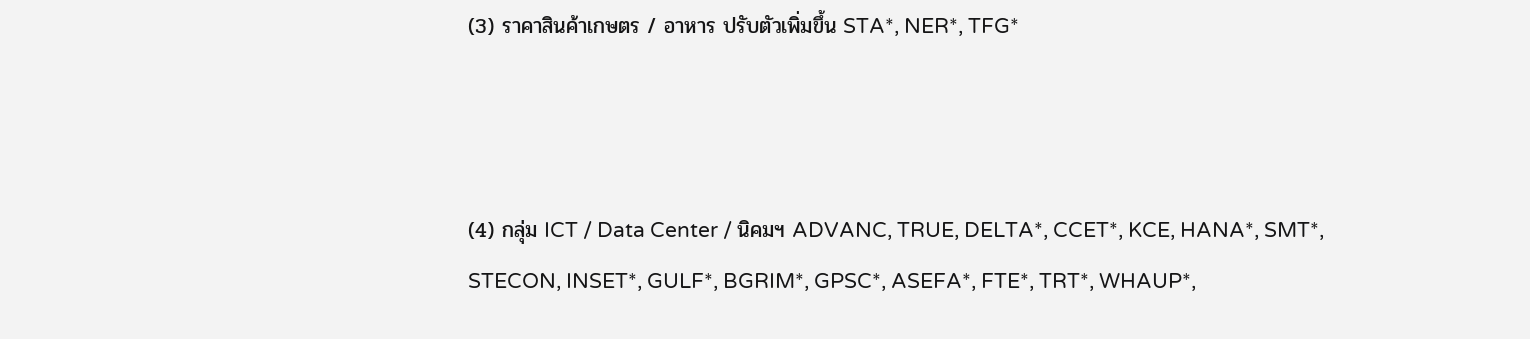(3) ราคาสินค้าเกษตร / อาหาร ปรับตัวเพิ่มขึ้น STA*, NER*, TFG*



(4) กลุ่ม ICT / Data Center / นิคมฯ ADVANC, TRUE, DELTA*, CCET*, KCE, HANA*, SMT*, STECON, INSET*, GULF*, BGRIM*, GPSC*, ASEFA*, FTE*, TRT*, WHAUP*,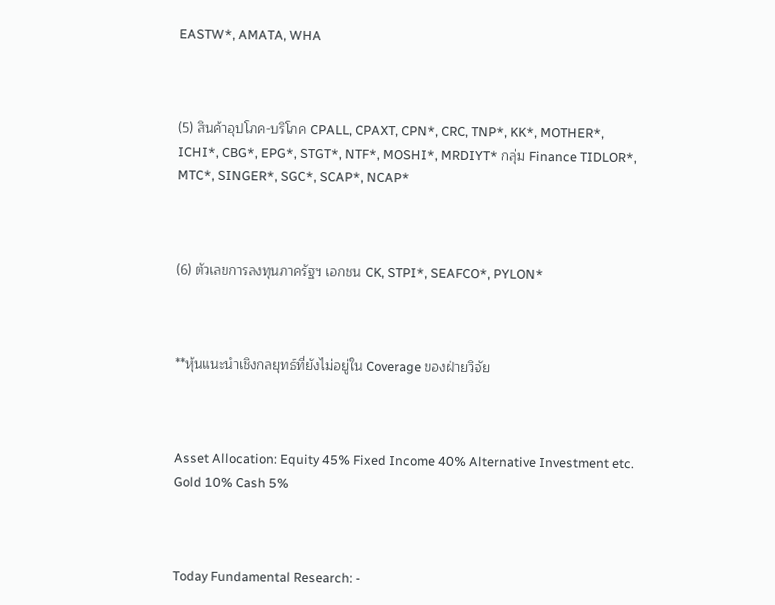EASTW*, AMATA, WHA



(5) สินค้าอุปโภค-บริโภค CPALL, CPAXT, CPN*, CRC, TNP*, KK*, MOTHER*, ICHI*, CBG*, EPG*, STGT*, NTF*, MOSHI*, MRDIYT* กลุ่ม Finance TIDLOR*, MTC*, SINGER*, SGC*, SCAP*, NCAP*



(6) ตัวเลขการลงทุนภาครัฐฯ เอกชน CK, STPI*, SEAFCO*, PYLON*



**หุ้นแนะนำเชิงกลยุทธ์ที่ยังไม่อยู่ใน Coverage ของฝ่ายวิจัย



Asset Allocation: Equity 45% Fixed Income 40% Alternative Investment etc. Gold 10% Cash 5%



Today Fundamental Research: -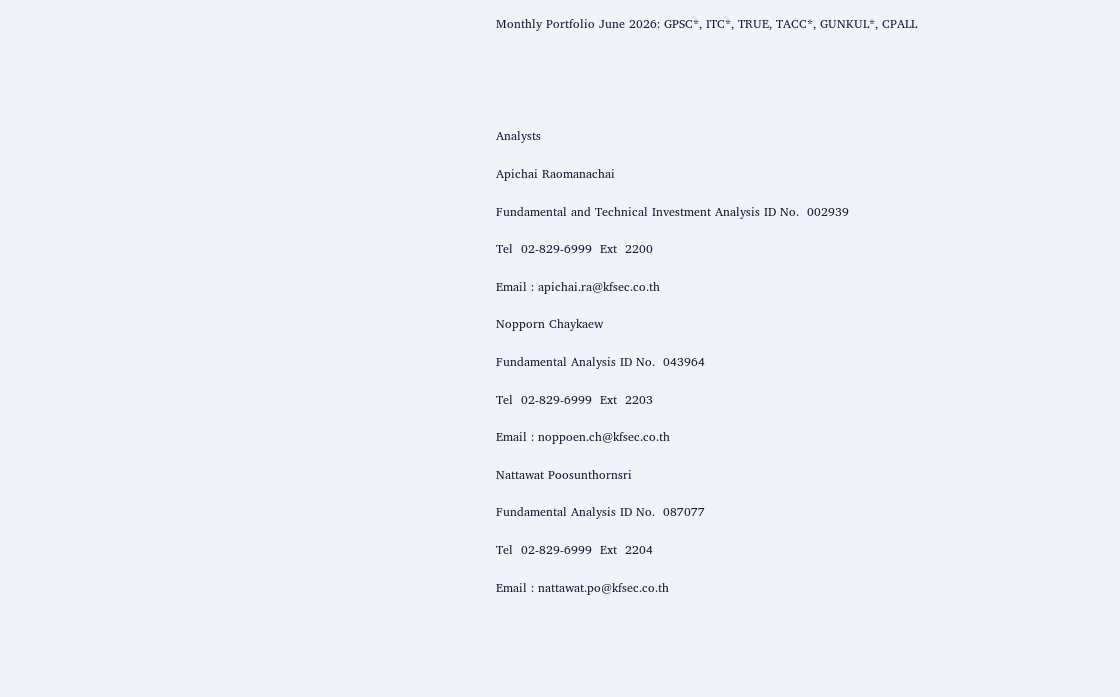Monthly Portfolio June 2026: GPSC*, ITC*, TRUE, TACC*, GUNKUL*, CPALL





Analysts

Apichai Raomanachai

Fundamental and Technical Investment Analysis ID No.  002939

Tel  02-829-6999  Ext  2200

Email : apichai.ra@kfsec.co.th

Nopporn Chaykaew

Fundamental Analysis ID No.  043964

Tel  02-829-6999  Ext  2203

Email : noppoen.ch@kfsec.co.th

Nattawat Poosunthornsri

Fundamental Analysis ID No.  087077

Tel  02-829-6999  Ext  2204

Email : nattawat.po@kfsec.co.th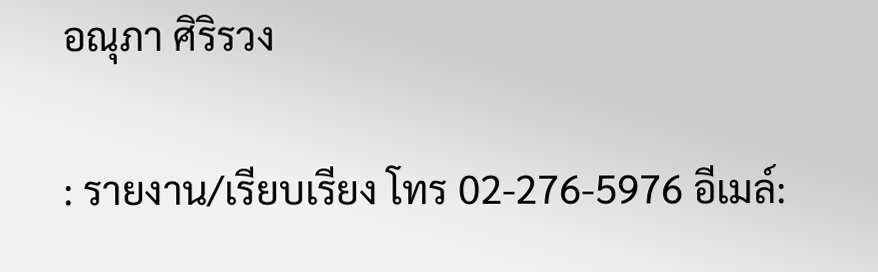อณุภา ศิริรวง

: รายงาน/เรียบเรียง โทร 02-276-5976 อีเมล์: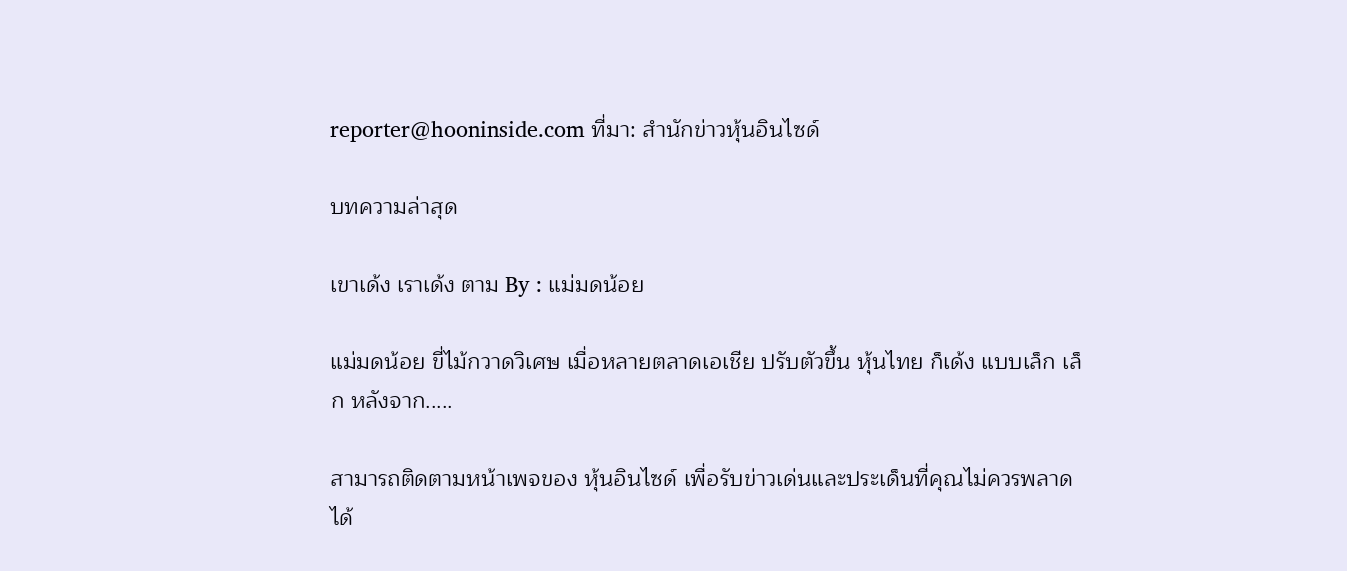reporter@hooninside.com ที่มา: สำนักข่าวหุ้นอินไซด์

บทความล่าสุด

เขาเด้ง เราเด้ง ตาม By : แม่มดน้อย

แม่มดน้อย ขี่ไม้กวาดวิเศษ เมื่อหลายตลาดเอเชีย ปรับตัวขึ้น หุ้นไทย ก็เด้ง แบบเล็ก เล็ก หลังจาก.....

สามารถติดตามหน้าเพจของ หุ้นอินไซด์ เพื่อรับข่าวเด่นและประเด็นที่คุณไม่ควรพลาดได้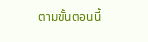ตามขั้นตอนนี้